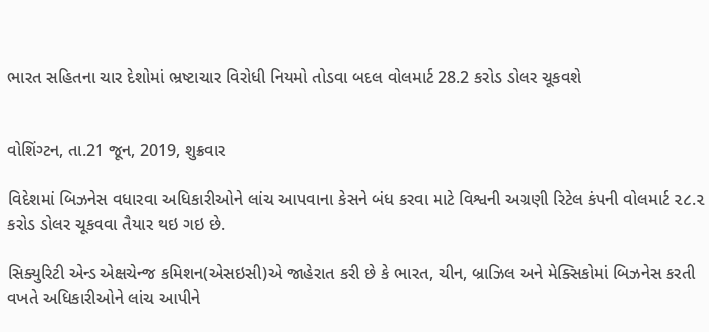ભારત સહિતના ચાર દેશોમાં ભ્રષ્ટાચાર વિરોધી નિયમો તોડવા બદલ વોલમાર્ટ 28.2 કરોડ ડોલર ચૂકવશે


વોશિંગ્ટન, તા.21 જૂન, 2019, શુક્રવાર

વિદેશમાં બિઝનેસ વધારવા અધિકારીઓને લાંચ આપવાના કેસને બંધ કરવા માટે વિશ્વની અગ્રણી રિટેલ કંપની વોલમાર્ટ ૨૮.૨ કરોડ ડોલર ચૂકવવા તૈયાર થઇ ગઇ છે.

સિક્યુરિટી એન્ડ એક્ષચેન્જ કમિશન(એસઇસી)એ જાહેરાત કરી છે કે ભારત, ચીન, બ્રાઝિલ અને મેક્સિકોમાં બિઝનેસ કરતી વખતે અધિકારીઓને લાંચ આપીને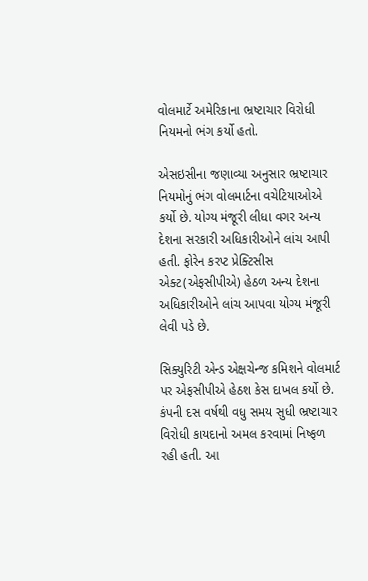વોલમાર્ટે અમેરિકાના ભ્રષ્ટાચાર વિરોધી નિયમનો ભંગ કર્યો હતો.

એસઇસીના જણાવ્યા અનુસાર ભ્રષ્ટાચાર નિયમોનું ભંગ વોલમાર્ટના વચેટિયાઓએ કર્યો છે. યોગ્ય મંજૂરી લીધા વગર અન્ય દેશના સરકારી અધિકારીઓને લાંચ આપી હતી. ફોરેન કરપ્ટ પ્રેક્ટિસીસ એક્ટ(એફસીપીએ) હેઠળ અન્ય દેશના અધિકારીઓને લાંચ આપવા યોગ્ય મંજૂરી લેવી પડે છે.

સિક્યુરિટી એન્ડ એક્ષચેન્જ કમિશને વોલમાર્ટ પર એફસીપીએ હેઠશ કેસ દાખલ કર્યો છે. કંપની દસ વર્ષથી વધુ સમય સુધી ભ્રષ્ટાચાર વિરોધી કાયદાનો અમલ કરવામાં નિષ્ફળ રહી હતી. આ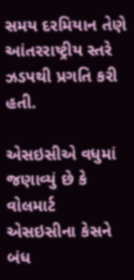સમય દરમિયાન તેણે આંતરરાષ્ટ્રીય સ્તરે ઝડપથી પ્રગતિ કરી હતી.

એસઇસીએ વધુમાં જણાવ્યું છે કે વોલમાર્ટ એસઇસીના કેસને બંધ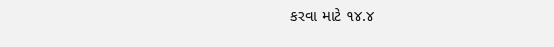કરવા માટે ૧૪.૪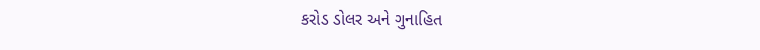કરોડ ડોલર અને ગુનાહિત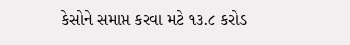કેસોને સમાપ્ત કરવા મટે ૧૩.૮ કરોડ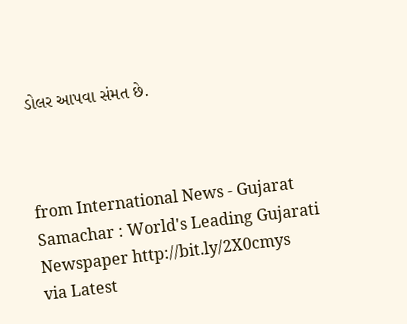ડોલર આપવા સંમત છે.



from International News - Gujarat Samachar : World's Leading Gujarati Newspaper http://bit.ly/2X0cmys
via Latest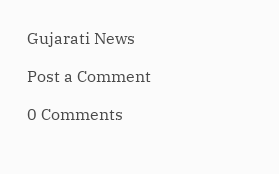Gujarati News

Post a Comment

0 Comments